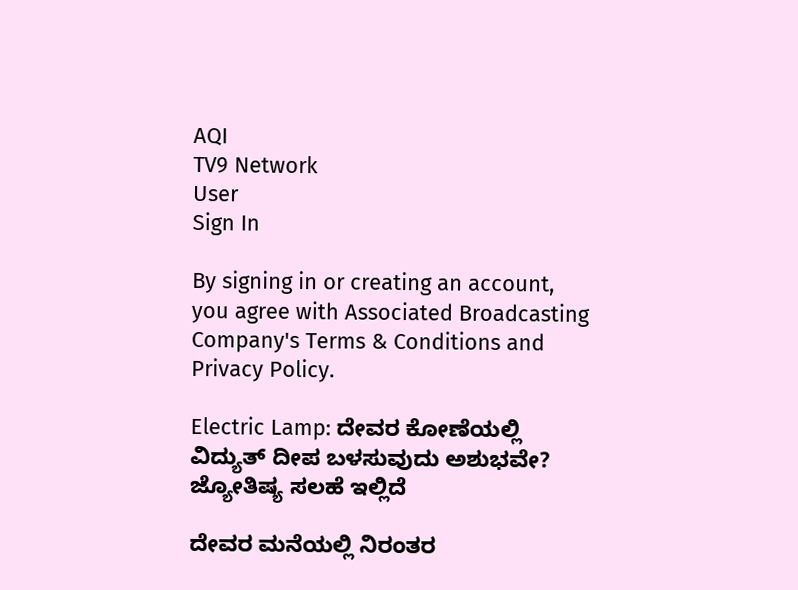AQI
TV9 Network
User
Sign In

By signing in or creating an account, you agree with Associated Broadcasting Company's Terms & Conditions and Privacy Policy.

Electric Lamp: ದೇವರ ಕೋಣೆಯಲ್ಲಿ ವಿದ್ಯುತ್ ದೀಪ ಬಳಸುವುದು ಅಶುಭವೇ? ಜ್ಯೋತಿಷ್ಯ ಸಲಹೆ ಇಲ್ಲಿದೆ

ದೇವರ ಮನೆಯಲ್ಲಿ ನಿರಂತರ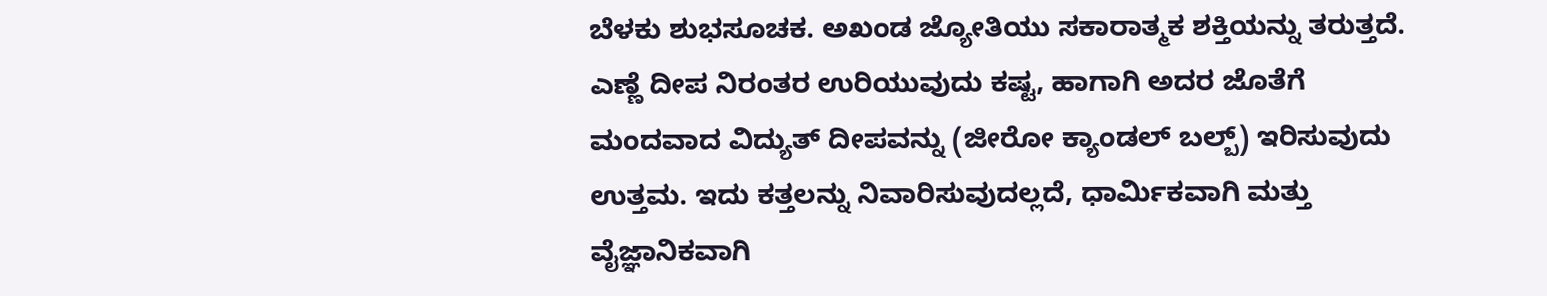ಬೆಳಕು ಶುಭಸೂಚಕ. ಅಖಂಡ ಜ್ಯೋತಿಯು ಸಕಾರಾತ್ಮಕ ಶಕ್ತಿಯನ್ನು ತರುತ್ತದೆ. ಎಣ್ಣೆ ದೀಪ ನಿರಂತರ ಉರಿಯುವುದು ಕಷ್ಟ, ಹಾಗಾಗಿ ಅದರ ಜೊತೆಗೆ ಮಂದವಾದ ವಿದ್ಯುತ್ ದೀಪವನ್ನು (ಜೀರೋ ಕ್ಯಾಂಡಲ್ ಬಲ್ಬ್) ಇರಿಸುವುದು ಉತ್ತಮ. ಇದು ಕತ್ತಲನ್ನು ನಿವಾರಿಸುವುದಲ್ಲದೆ, ಧಾರ್ಮಿಕವಾಗಿ ಮತ್ತು ವೈಜ್ಞಾನಿಕವಾಗಿ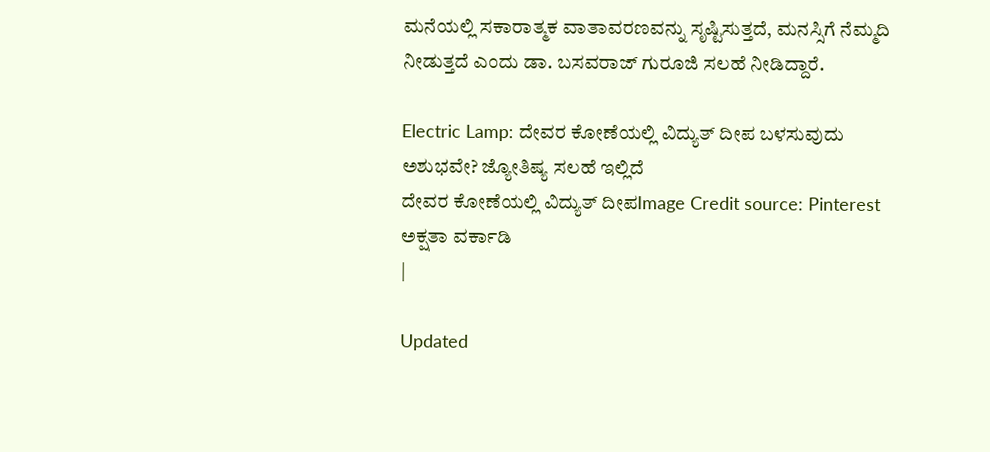ಮನೆಯಲ್ಲಿ ಸಕಾರಾತ್ಮಕ ವಾತಾವರಣವನ್ನು ಸೃಷ್ಟಿಸುತ್ತದೆ, ಮನಸ್ಸಿಗೆ ನೆಮ್ಮದಿ ನೀಡುತ್ತದೆ ಎಂದು ಡಾ. ಬಸವರಾಜ್ ಗುರೂಜಿ ಸಲಹೆ ನೀಡಿದ್ದಾರೆ.

Electric Lamp: ದೇವರ ಕೋಣೆಯಲ್ಲಿ ವಿದ್ಯುತ್ ದೀಪ ಬಳಸುವುದು ಅಶುಭವೇ? ಜ್ಯೋತಿಷ್ಯ ಸಲಹೆ ಇಲ್ಲಿದೆ
ದೇವರ ಕೋಣೆಯಲ್ಲಿ ವಿದ್ಯುತ್ ದೀಪImage Credit source: Pinterest
ಅಕ್ಷತಾ ವರ್ಕಾಡಿ
|

Updated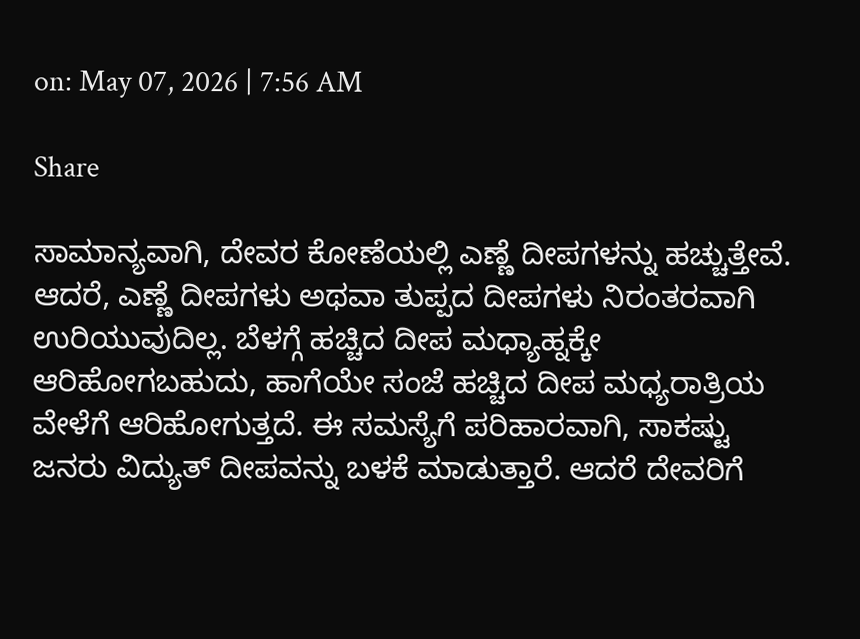on: May 07, 2026 | 7:56 AM

Share

ಸಾಮಾನ್ಯವಾಗಿ, ದೇವರ ಕೋಣೆಯಲ್ಲಿ ಎಣ್ಣೆ ದೀಪಗಳನ್ನು ಹಚ್ಚುತ್ತೇವೆ. ಆದರೆ, ಎಣ್ಣೆ ದೀಪಗಳು ಅಥವಾ ತುಪ್ಪದ ದೀಪಗಳು ನಿರಂತರವಾಗಿ ಉರಿಯುವುದಿಲ್ಲ. ಬೆಳಗ್ಗೆ ಹಚ್ಚಿದ ದೀಪ ಮಧ್ಯಾಹ್ನಕ್ಕೇ ಆರಿಹೋಗಬಹುದು, ಹಾಗೆಯೇ ಸಂಜೆ ಹಚ್ಚಿದ ದೀಪ ಮಧ್ಯರಾತ್ರಿಯ ವೇಳೆಗೆ ಆರಿಹೋಗುತ್ತದೆ. ಈ ಸಮಸ್ಯೆಗೆ ಪರಿಹಾರವಾಗಿ, ಸಾಕಷ್ಟು ಜನರು ವಿದ್ಯುತ್ ದೀಪವನ್ನು ಬಳಕೆ ಮಾಡುತ್ತಾರೆ. ಆದರೆ ದೇವರಿಗೆ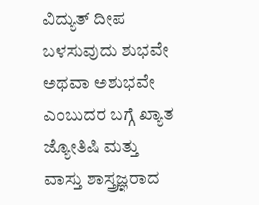ವಿದ್ಯುತ್ ದೀಪ ಬಳಸುವುದು ಶುಭವೇ ಅಥವಾ ಅಶುಭವೇ ಎಂಬುದರ ಬಗ್ಗೆ ಖ್ಯಾತ ಜ್ಯೋತಿಷಿ ಮತ್ತು ವಾಸ್ತು ಶಾಸ್ತ್ರಜ್ಞರಾದ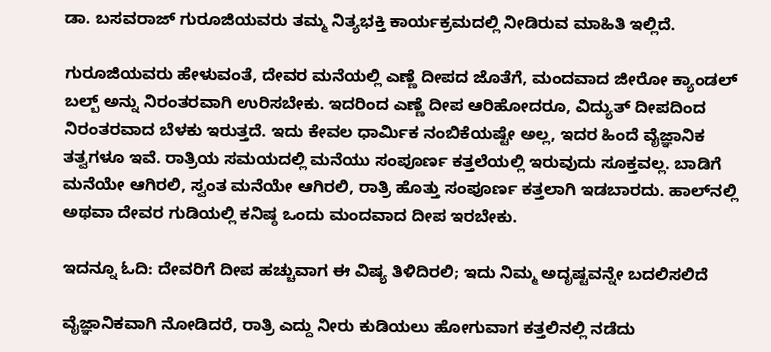ಡಾ. ಬಸವರಾಜ್ ಗುರೂಜಿಯವರು ತಮ್ಮ ನಿತ್ಯಭಕ್ತಿ ಕಾರ್ಯಕ್ರಮದಲ್ಲಿ ನೀಡಿರುವ ಮಾಹಿತಿ ಇಲ್ಲಿದೆ.

ಗುರೂಜಿಯವರು ಹೇಳುವಂತೆ, ದೇವರ ಮನೆಯಲ್ಲಿ ಎಣ್ಣೆ ದೀಪದ ಜೊತೆಗೆ, ಮಂದವಾದ ಜೀರೋ ಕ್ಯಾಂಡಲ್ ಬಲ್ಬ್ ಅನ್ನು ನಿರಂತರವಾಗಿ ಉರಿಸಬೇಕು. ಇದರಿಂದ ಎಣ್ಣೆ ದೀಪ ಆರಿಹೋದರೂ, ವಿದ್ಯುತ್ ದೀಪದಿಂದ ನಿರಂತರವಾದ ಬೆಳಕು ಇರುತ್ತದೆ. ಇದು ಕೇವಲ ಧಾರ್ಮಿಕ ನಂಬಿಕೆಯಷ್ಟೇ ಅಲ್ಲ, ಇದರ ಹಿಂದೆ ವೈಜ್ಞಾನಿಕ ತತ್ವಗಳೂ ಇವೆ. ರಾತ್ರಿಯ ಸಮಯದಲ್ಲಿ ಮನೆಯು ಸಂಪೂರ್ಣ ಕತ್ತಲೆಯಲ್ಲಿ ಇರುವುದು ಸೂಕ್ತವಲ್ಲ. ಬಾಡಿಗೆ ಮನೆಯೇ ಆಗಿರಲಿ, ಸ್ವಂತ ಮನೆಯೇ ಆಗಿರಲಿ, ರಾತ್ರಿ ಹೊತ್ತು ಸಂಪೂರ್ಣ ಕತ್ತಲಾಗಿ ಇಡಬಾರದು. ಹಾಲ್‌ನಲ್ಲಿ ಅಥವಾ ದೇವರ ಗುಡಿಯಲ್ಲಿ ಕನಿಷ್ಠ ಒಂದು ಮಂದವಾದ ದೀಪ ಇರಬೇಕು.

ಇದನ್ನೂ ಓದಿ: ದೇವರಿಗೆ ದೀಪ ಹಚ್ಚುವಾಗ ಈ ವಿಷ್ಯ ತಿಳಿದಿರಲಿ; ಇದು ನಿಮ್ಮ ಅದೃಷ್ಟವನ್ನೇ ಬದಲಿಸಲಿದೆ

ವೈಜ್ಞಾನಿಕವಾಗಿ ನೋಡಿದರೆ, ರಾತ್ರಿ ಎದ್ದು ನೀರು ಕುಡಿಯಲು ಹೋಗುವಾಗ ಕತ್ತಲಿನಲ್ಲಿ ನಡೆದು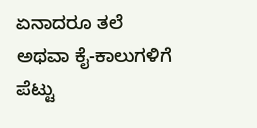ಏನಾದರೂ ತಲೆ ಅಥವಾ ಕೈ-ಕಾಲುಗಳಿಗೆ ಪೆಟ್ಟು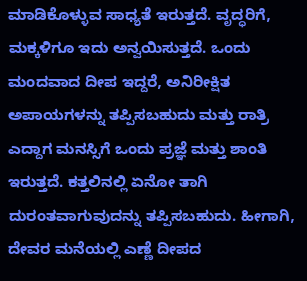ಮಾಡಿಕೊಳ್ಳುವ ಸಾಧ್ಯತೆ ಇರುತ್ತದೆ. ವೃದ್ಧರಿಗೆ, ಮಕ್ಕಳಿಗೂ ಇದು ಅನ್ವಯಿಸುತ್ತದೆ. ಒಂದು ಮಂದವಾದ ದೀಪ ಇದ್ದರೆ, ಅನಿರೀಕ್ಷಿತ ಅಪಾಯಗಳನ್ನು ತಪ್ಪಿಸಬಹುದು ಮತ್ತು ರಾತ್ರಿ ಎದ್ದಾಗ ಮನಸ್ಸಿಗೆ ಒಂದು ಪ್ರಜ್ಞೆ ಮತ್ತು ಶಾಂತಿ ಇರುತ್ತದೆ. ಕತ್ತಲಿನಲ್ಲಿ ಏನೋ ತಾಗಿ ದುರಂತವಾಗುವುದನ್ನು ತಪ್ಪಿಸಬಹುದು. ಹೀಗಾಗಿ, ದೇವರ ಮನೆಯಲ್ಲಿ ಎಣ್ಣೆ ದೀಪದ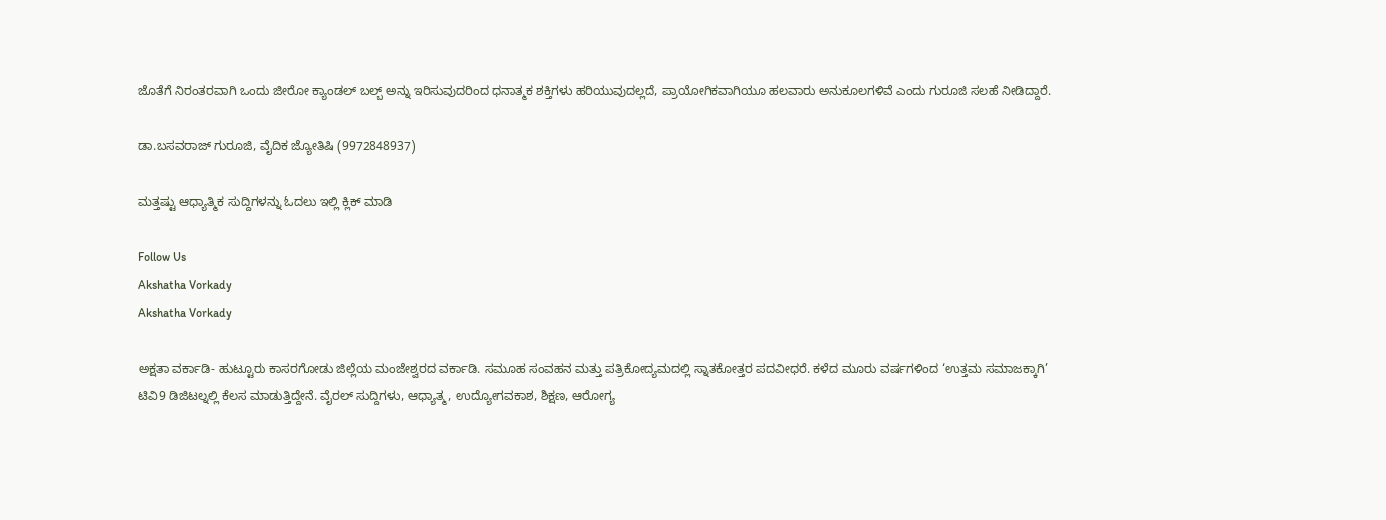ಜೊತೆಗೆ ನಿರಂತರವಾಗಿ ಒಂದು ಜೀರೋ ಕ್ಯಾಂಡಲ್ ಬಲ್ಬ್ ಅನ್ನು ಇರಿಸುವುದರಿಂದ ಧನಾತ್ಮಕ ಶಕ್ತಿಗಳು ಹರಿಯುವುದಲ್ಲದೆ, ಪ್ರಾಯೋಗಿಕವಾಗಿಯೂ ಹಲವಾರು ಅನುಕೂಲಗಳಿವೆ ಎಂದು ಗುರೂಜಿ ಸಲಹೆ ನೀಡಿದ್ದಾರೆ.

ಡಾ.ಬಸವರಾಜ್ ಗುರೂಜಿ, ವೈದಿಕ ಜ್ಯೋತಿಷಿ (9972848937)

ಮತ್ತಷ್ಟು ಆಧ್ಯಾತ್ಮಿಕ ಸುದ್ದಿಗಳನ್ನು ಓದಲು ಇಲ್ಲಿ ಕ್ಲಿಕ್ ಮಾಡಿ

Follow Us
Akshatha Vorkady
Akshatha Vorkady

ಅಕ್ಷತಾ ವರ್ಕಾಡಿ- ಹುಟ್ಟೂರು ಕಾಸರಗೋಡು ಜಿಲ್ಲೆಯ ಮಂಜೇಶ್ವರದ ವರ್ಕಾಡಿ. ಸಮೂಹ ಸಂವಹನ ಮತ್ತು ಪತ್ರಿಕೋದ್ಯಮದಲ್ಲಿ ಸ್ನಾತಕೋತ್ತರ ಪದವೀಧರೆ. ಕಳೆದ ಮೂರು ವರ್ಷಗಳಿಂದ ‘ಉತ್ತಮ ಸಮಾಜಕ್ಕಾಗಿ’ ಟಿವಿ9 ಡಿಜಿಟಲ್ನಲ್ಲಿ ಕೆಲಸ ಮಾಡುತ್ತಿದ್ದೇನೆ. ವೈರಲ್ ಸುದ್ದಿಗಳು, ಆಧ್ಯಾತ್ಮ, ಉದ್ಯೋಗವಕಾಶ, ಶಿಕ್ಷಣ, ಆರೋಗ್ಯ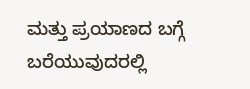ಮತ್ತು ಪ್ರಯಾಣದ ಬಗ್ಗೆ ಬರೆಯುವುದರಲ್ಲಿ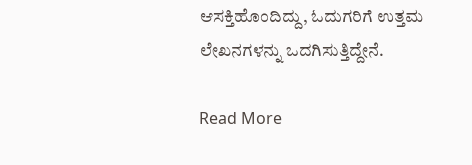ಆಸಕ್ತಿಹೊಂದಿದ್ದು, ಓದುಗರಿಗೆ ಉತ್ತಮ ಲೇಖನಗಳನ್ನು ಒದಗಿಸುತ್ತಿದ್ದೇನೆ.

Read More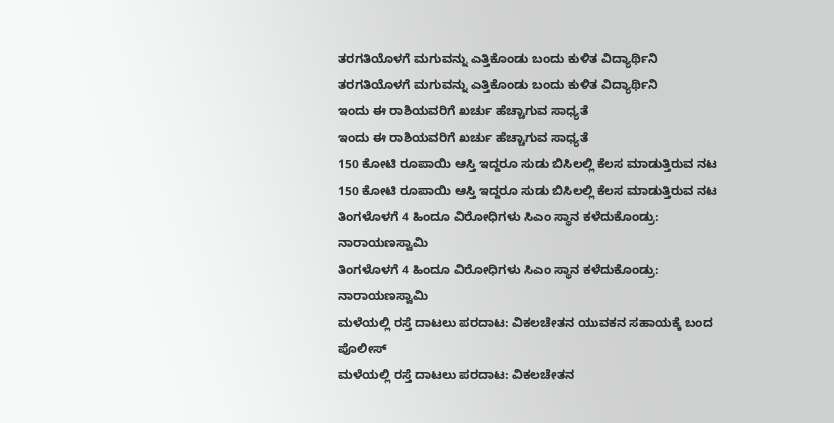ತರಗತಿಯೊಳಗೆ ಮಗುವನ್ನು ಎತ್ತಿಕೊಂಡು ಬಂದು ಕುಳಿತ ವಿದ್ಯಾರ್ಥಿನಿ
ತರಗತಿಯೊಳಗೆ ಮಗುವನ್ನು ಎತ್ತಿಕೊಂಡು ಬಂದು ಕುಳಿತ ವಿದ್ಯಾರ್ಥಿನಿ
ಇಂದು ಈ ರಾಶಿಯವರಿಗೆ ಖರ್ಚು ಹೆಚ್ಚಾಗುವ ಸಾಧ್ಯತೆ
ಇಂದು ಈ ರಾಶಿಯವರಿಗೆ ಖರ್ಚು ಹೆಚ್ಚಾಗುವ ಸಾಧ್ಯತೆ
150 ಕೋಟಿ ರೂಪಾಯಿ ಆಸ್ತಿ ಇದ್ದರೂ ಸುಡು ಬಿಸಿಲಲ್ಲಿ ಕೆಲಸ ಮಾಡುತ್ತಿರುವ ನಟ
150 ಕೋಟಿ ರೂಪಾಯಿ ಆಸ್ತಿ ಇದ್ದರೂ ಸುಡು ಬಿಸಿಲಲ್ಲಿ ಕೆಲಸ ಮಾಡುತ್ತಿರುವ ನಟ
ತಿಂಗಳೊಳಗೆ 4 ಹಿಂದೂ ವಿರೋಧಿಗಳು ಸಿಎಂ ಸ್ಥಾನ ಕಳೆದುಕೊಂಡ್ರು: ನಾರಾಯಣಸ್ವಾಮಿ
ತಿಂಗಳೊಳಗೆ 4 ಹಿಂದೂ ವಿರೋಧಿಗಳು ಸಿಎಂ ಸ್ಥಾನ ಕಳೆದುಕೊಂಡ್ರು: ನಾರಾಯಣಸ್ವಾಮಿ
ಮಳೆಯಲ್ಲಿ ರಸ್ತೆ ದಾಟಲು ಪರದಾಟ: ವಿಕಲಚೇತನ ಯುವಕನ ಸಹಾಯಕ್ಕೆ ಬಂದ ಪೊಲೀಸ್
ಮಳೆಯಲ್ಲಿ ರಸ್ತೆ ದಾಟಲು ಪರದಾಟ: ವಿಕಲಚೇತನ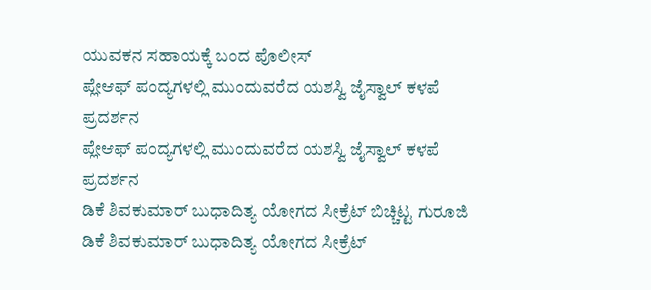ಯುವಕನ ಸಹಾಯಕ್ಕೆ ಬಂದ ಪೊಲೀಸ್
ಪ್ಲೇಆಫ್‌ ಪಂದ್ಯಗಳಲ್ಲಿ ಮುಂದುವರೆದ ಯಶಸ್ವಿ ಜೈಸ್ವಾಲ್ ಕಳಪೆ ಪ್ರದರ್ಶನ
ಪ್ಲೇಆಫ್‌ ಪಂದ್ಯಗಳಲ್ಲಿ ಮುಂದುವರೆದ ಯಶಸ್ವಿ ಜೈಸ್ವಾಲ್ ಕಳಪೆ ಪ್ರದರ್ಶನ
ಡಿಕೆ ಶಿವಕುಮಾರ್ ಬುಧಾದಿತ್ಯ ಯೋಗದ ಸೀಕ್ರೆಟ್ ಬಿಚ್ಚಿಟ್ಟ ಗುರೂಜಿ
ಡಿಕೆ ಶಿವಕುಮಾರ್ ಬುಧಾದಿತ್ಯ ಯೋಗದ ಸೀಕ್ರೆಟ್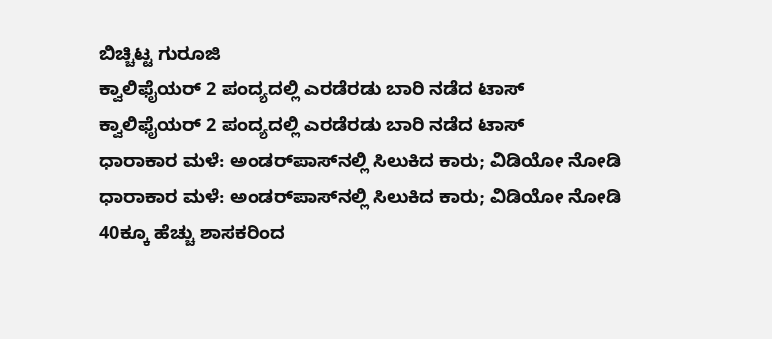ಬಿಚ್ಚಿಟ್ಟ ಗುರೂಜಿ
ಕ್ವಾಲಿಫೈಯರ್ 2 ಪಂದ್ಯದಲ್ಲಿ ಎರಡೆರಡು ಬಾರಿ ನಡೆದ ಟಾಸ್
ಕ್ವಾಲಿಫೈಯರ್ 2 ಪಂದ್ಯದಲ್ಲಿ ಎರಡೆರಡು ಬಾರಿ ನಡೆದ ಟಾಸ್
ಧಾರಾಕಾರ ಮಳೆ: ಅಂಡರ್‌ಪಾಸ್‌ನಲ್ಲಿ ಸಿಲುಕಿದ ಕಾರು; ವಿಡಿಯೋ ನೋಡಿ
ಧಾರಾಕಾರ ಮಳೆ: ಅಂಡರ್‌ಪಾಸ್‌ನಲ್ಲಿ ಸಿಲುಕಿದ ಕಾರು; ವಿಡಿಯೋ ನೋಡಿ
40ಕ್ಕೂ ಹೆಚ್ಚು ಶಾಸಕರಿಂದ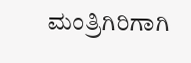ಮಂತ್ರಿಗಿರಿಗಾಗಿ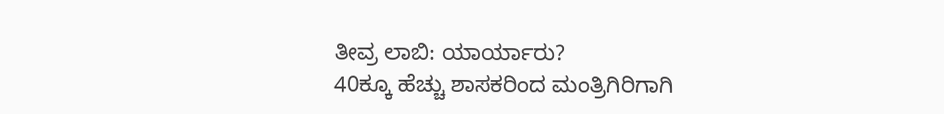ತೀವ್ರ ಲಾಬಿ: ಯಾರ್ಯಾರು?
40ಕ್ಕೂ ಹೆಚ್ಚು ಶಾಸಕರಿಂದ ಮಂತ್ರಿಗಿರಿಗಾಗಿ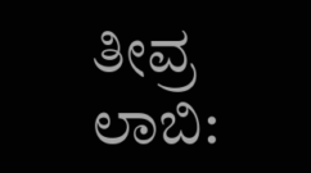ತೀವ್ರ ಲಾಬಿ: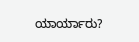ಯಾರ್ಯಾರು?